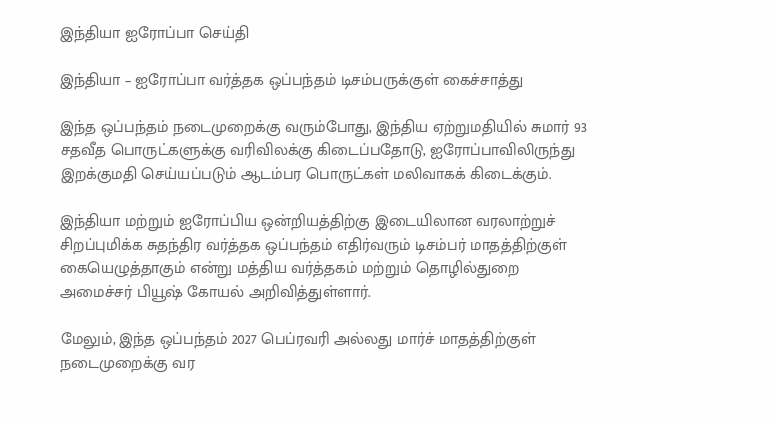இந்தியா ஐரோப்பா செய்தி

இந்தியா – ஐரோப்பா வர்த்தக ஒப்பந்தம் டிசம்பருக்குள் கைச்சாத்து

இந்த ஒப்பந்தம் நடைமுறைக்கு வரும்போது, இந்திய ஏற்றுமதியில் சுமார் 93 சதவீத பொருட்களுக்கு வரிவிலக்கு கிடைப்பதோடு, ஐரோப்பாவிலிருந்து இறக்குமதி செய்யப்படும் ஆடம்பர பொருட்கள் மலிவாகக் கிடைக்கும்.

இந்தியா மற்றும் ஐரோப்பிய ஒன்றியத்திற்கு இடையிலான வரலாற்றுச் சிறப்புமிக்க சுதந்திர வர்த்தக ஒப்பந்தம் எதிர்வரும் டிசம்பர் மாதத்திற்குள் கையெழுத்தாகும் என்று மத்திய வர்த்தகம் மற்றும் தொழில்துறை அமைச்சர் பியூஷ் கோயல் அறிவித்துள்ளார்.

மேலும், இந்த ஒப்பந்தம் 2027 பெப்ரவரி அல்லது மார்ச் மாதத்திற்குள் நடைமுறைக்கு வர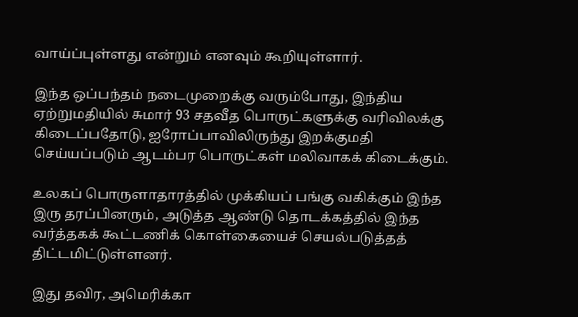வாய்ப்புள்ளது என்றும் எனவும் கூறியுள்ளார்.

இந்த ஒப்பந்தம் நடைமுறைக்கு வரும்போது, இந்திய ஏற்றுமதியில் சுமார் 93 சதவீத பொருட்களுக்கு வரிவிலக்கு கிடைப்பதோடு, ஐரோப்பாவிலிருந்து இறக்குமதி செய்யப்படும் ஆடம்பர பொருட்கள் மலிவாகக் கிடைக்கும்.

உலகப் பொருளாதாரத்தில் முக்கியப் பங்கு வகிக்கும் இந்த இரு தரப்பினரும், அடுத்த ஆண்டு தொடக்கத்தில் இந்த வர்த்தகக் கூட்டணிக் கொள்கையைச் செயல்படுத்தத் திட்டமிட்டுள்ளனர்.

இது தவிர, அமெரிக்கா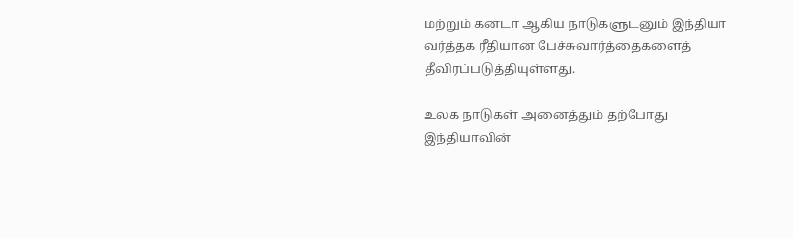மற்றும் கனடா ஆகிய நாடுகளுடனும் இந்தியா வர்த்தக ரீதியான பேச்சுவார்த்தைகளைத் தீவிரப்படுத்தியுள்ளது.

உலக நாடுகள் அனைத்தும் தற்போது இந்தியாவின்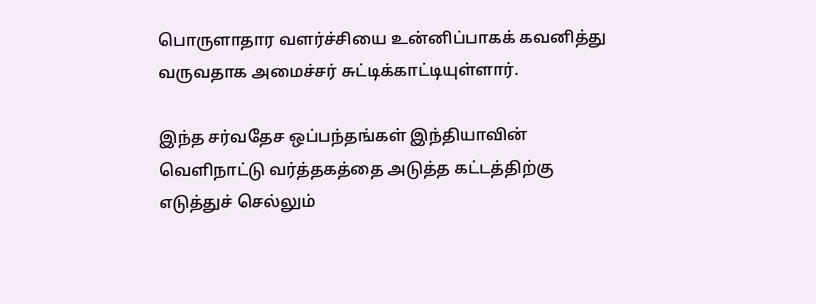பொருளாதார வளர்ச்சியை உன்னிப்பாகக் கவனித்து வருவதாக அமைச்சர் சுட்டிக்காட்டியுள்ளார்.

இந்த சர்வதேச ஒப்பந்தங்கள் இந்தியாவின் வெளிநாட்டு வர்த்தகத்தை அடுத்த கட்டத்திற்கு எடுத்துச் செல்லும்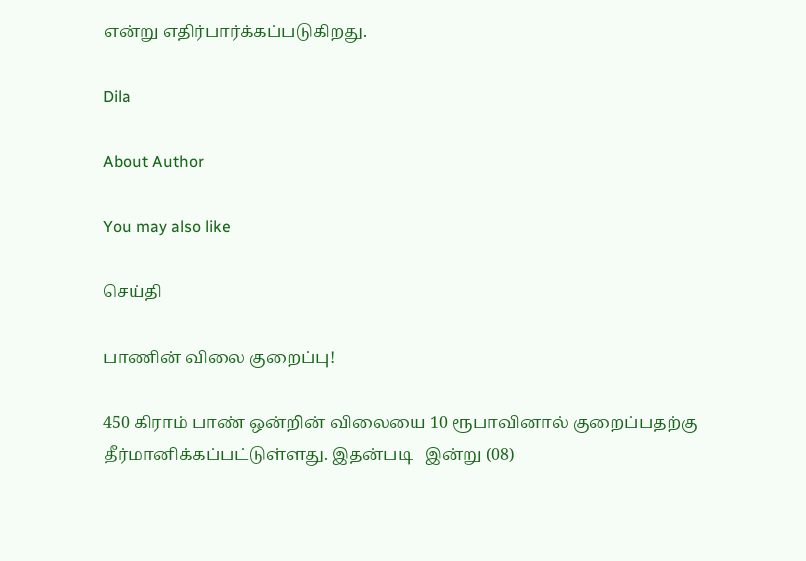என்று எதிர்பார்க்கப்படுகிறது.

Dila

About Author

You may also like

செய்தி

பாணின் விலை குறைப்பு!

450 கிராம் பாண் ஒன்றின் விலையை 10 ரூபாவினால் குறைப்பதற்கு தீர்மானிக்கப்பட்டுள்ளது. இதன்படி   இன்று (08)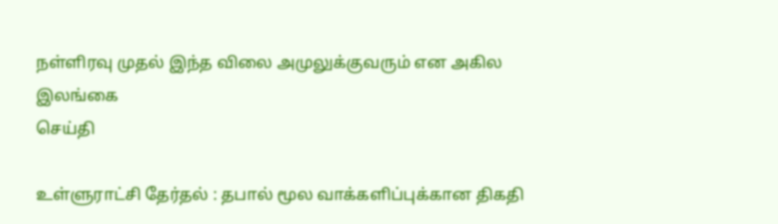நள்ளிரவு முதல் இந்த விலை அமுலுக்குவரும் என அகில இலங்கை
செய்தி

உள்ளுராட்சி தேர்தல் : தபால் மூல வாக்களிப்புக்கான திகதி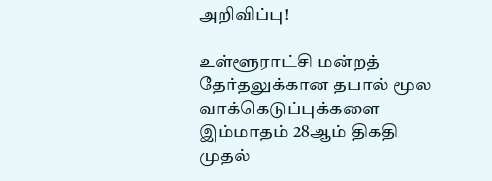அறிவிப்பு!

உள்ளூராட்சி மன்றத் தேர்தலுக்கான தபால் மூல வாக்கெடுப்புக்களை இம்மாதம் 28ஆம் திகதி முதல்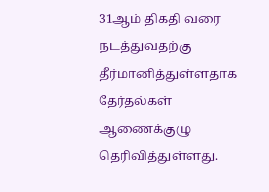31ஆம் திகதி வரை நடத்துவதற்கு தீர்மானித்துள்ளதாக தேர்தல்கள் ஆணைக்குழு தெரிவித்துள்ளது.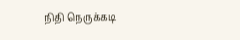நிதி நெருக்கடி